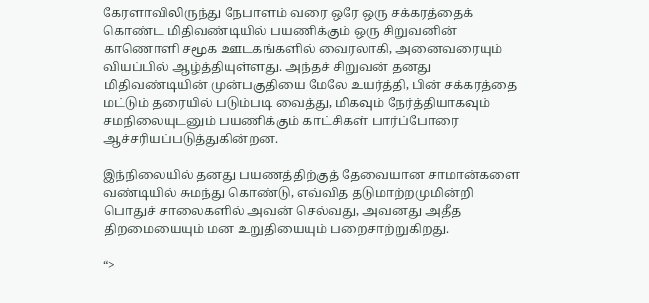கேரளாவிலிருந்து நேபாளம் வரை ஒரே ஒரு சக்கரத்தைக் கொண்ட மிதிவண்டியில் பயணிக்கும் ஒரு சிறுவனின் காணொளி சமூக ஊடகங்களில் வைரலாகி, அனைவரையும் வியப்பில் ஆழ்த்தியுள்ளது. அந்தச் சிறுவன் தனது மிதிவண்டியின் முன்பகுதியை மேலே உயர்த்தி, பின் சக்கரத்தை மட்டும் தரையில் படும்படி வைத்து, மிகவும் நேர்த்தியாகவும் சமநிலையுடனும் பயணிக்கும் காட்சிகள் பார்ப்போரை ஆச்சரியப்படுத்துகின்றன.

இந்நிலையில் தனது பயணத்திற்குத் தேவையான சாமான்களை வண்டியில் சுமந்து கொண்டு, எவ்வித தடுமாற்றமுமின்றி பொதுச் சாலைகளில் அவன் செல்வது, அவனது அதீத திறமையையும் மன உறுதியையும் பறைசாற்றுகிறது.

“>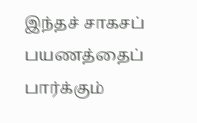இந்தச் சாகசப் பயணத்தைப் பார்க்கும்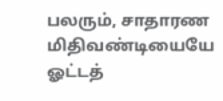பலரும், சாதாரண மிதிவண்டியையே ஓட்டத்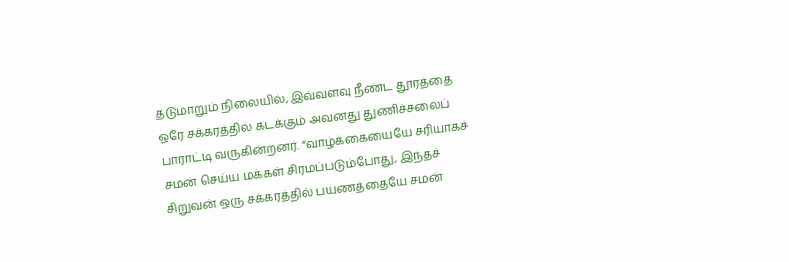தடுமாறும் நிலையில், இவ்வளவு நீண்ட தூரத்தை ஒரே சக்கரத்தில் கடக்கும் அவனது துணிச்சலைப் பாராட்டி வருகின்றனர். “வாழ்க்கையையே சரியாகச் சமன் செய்ய மக்கள் சிரமப்படும்போது, இந்தச் சிறுவன் ஒரு சக்கரத்தில் பயணத்தையே சமன்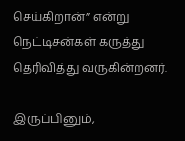செய்கிறான்” என்று நெட்டிசன்கள் கருத்து தெரிவித்து வருகின்றனர்.

இருப்பினும்,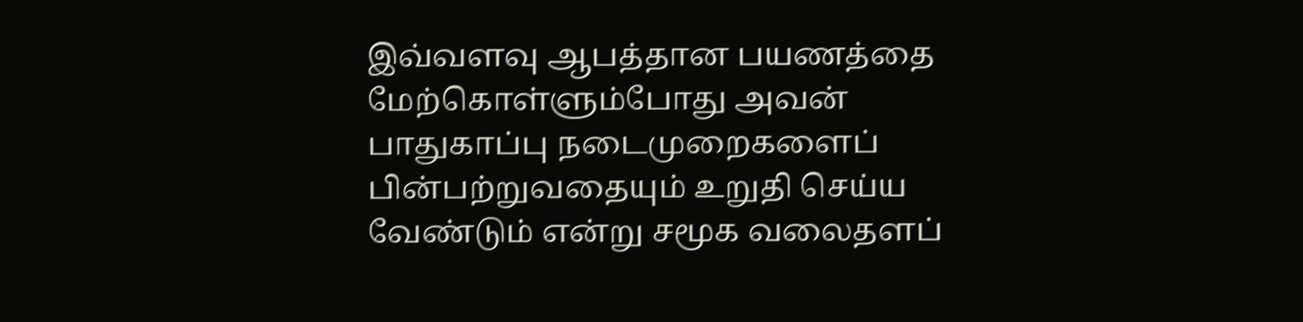இவ்வளவு ஆபத்தான பயணத்தை மேற்கொள்ளும்போது அவன் பாதுகாப்பு நடைமுறைகளைப் பின்பற்றுவதையும் உறுதி செய்ய வேண்டும் என்று சமூக வலைதளப்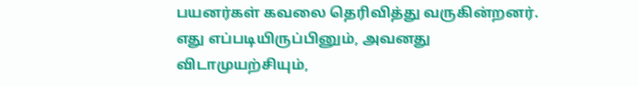பயனர்கள் கவலை தெரிவித்து வருகின்றனர். எது எப்படியிருப்பினும், அவனது விடாமுயற்சியும்,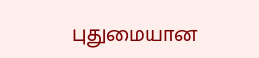புதுமையான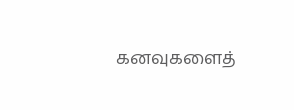கனவுகளைத்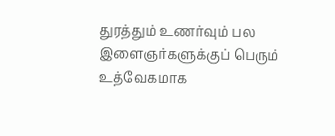துரத்தும் உணர்வும் பல இளைஞர்களுக்குப் பெரும் உத்வேகமாக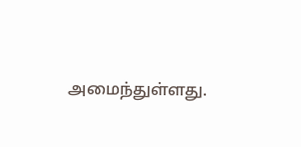அமைந்துள்ளது.